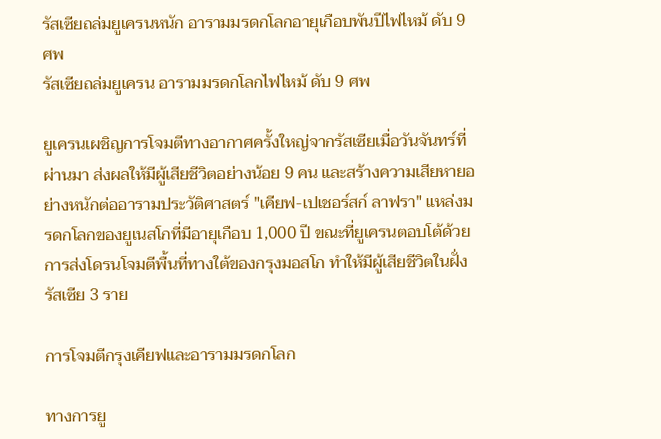รัสเซียถล่มยูเครนหนัก อารามมรดกโลกอายุเกือบพันปีไฟไหม้ ดับ 9 ศพ
รัสเซียถล่มยูเครน อารามมรดกโลกไฟไหม้ ดับ 9 ศพ

ยูเครนเผชิญการโจมตีทางอากาศครั้งใหญ่จากรัสเซียเมื่อวันจันทร์ที่ผ่านมา ส่งผลให้มีผู้เสียชีวิตอย่างน้อย 9 คน และสร้างความเสียหายอย่างหนักต่ออารามประวัติศาสตร์ "เคียฟ-เปเชอร์สก์ ลาฟรา" แหล่งมรดกโลกของยูเนสโกที่มีอายุเกือบ 1,000 ปี ขณะที่ยูเครนตอบโต้ด้วยการส่งโดรนโจมตีพื้นที่ทางใต้ของกรุงมอสโก ทำให้มีผู้เสียชีวิตในฝั่งรัสเซีย 3 ราย

การโจมตีกรุงเคียฟและอารามมรดกโลก

ทางการยู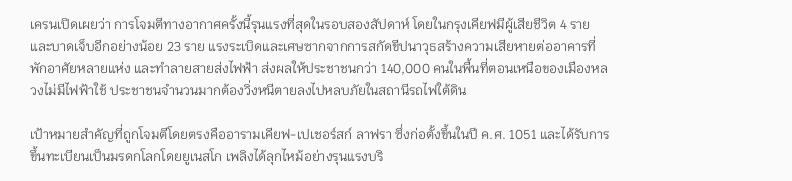เครนเปิดเผยว่า การโจมตีทางอากาศครั้งนี้รุนแรงที่สุดในรอบสองสัปดาห์ โดยในกรุงเคียฟมีผู้เสียชีวิต 4 ราย และบาดเจ็บอีกอย่างน้อย 23 ราย แรงระเบิดและเศษซากจากการสกัดขีปนาวุธสร้างความเสียหายต่ออาคารที่พักอาศัยหลายแห่ง และทำลายสายส่งไฟฟ้า ส่งผลให้ประชาชนกว่า 140,000 คนในพื้นที่ตอนเหนือของเมืองหลวงไม่มีไฟฟ้าใช้ ประชาชนจำนวนมากต้องวิ่งหนีตายลงไปหลบภัยในสถานีรถไฟใต้ดิน

เป้าหมายสำคัญที่ถูกโจมตีโดยตรงคืออารามเคียฟ-เปเชอร์สก์ ลาฟรา ซึ่งก่อตั้งขึ้นในปี ค.ศ. 1051 และได้รับการขึ้นทะเบียนเป็นมรดกโลกโดยยูเนสโก เพลิงได้ลุกไหม้อย่างรุนแรงบริ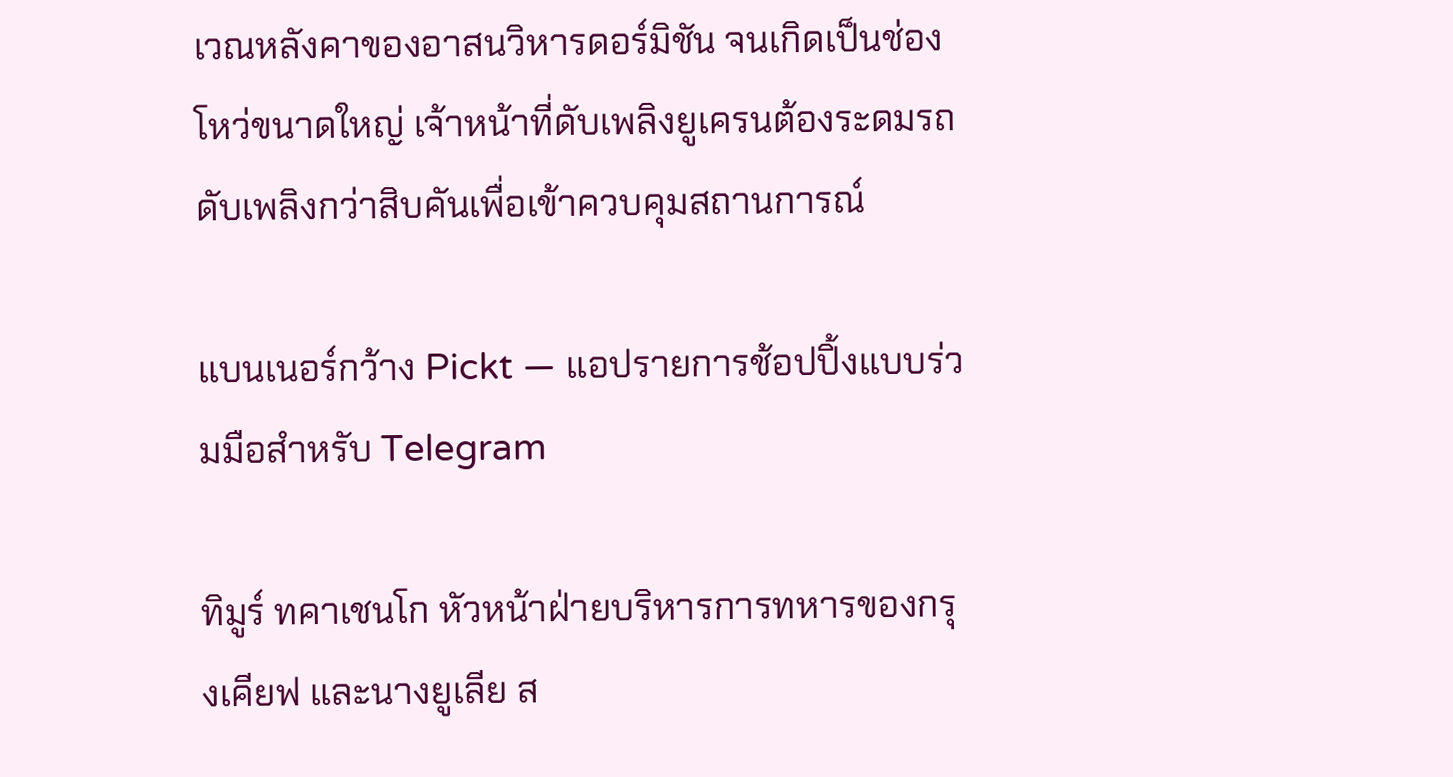เวณหลังคาของอาสนวิหารดอร์มิชัน จนเกิดเป็นช่องโหว่ขนาดใหญ่ เจ้าหน้าที่ดับเพลิงยูเครนต้องระดมรถดับเพลิงกว่าสิบคันเพื่อเข้าควบคุมสถานการณ์

แบนเนอร์กว้าง Pickt — แอปรายการช้อปปิ้งแบบร่วมมือสำหรับ Telegram

ทิมูร์ ทคาเชนโก หัวหน้าฝ่ายบริหารการทหารของกรุงเคียฟ และนางยูเลีย ส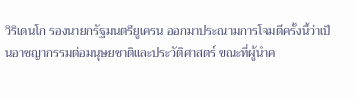วิริเดนโก รองนายกรัฐมนตรียูเครน ออกมาประณามการโจมตีครั้งนี้ว่าเป็นอาชญากรรมต่อมนุษยชาติและประวัติศาสตร์ ขณะที่ผู้นำค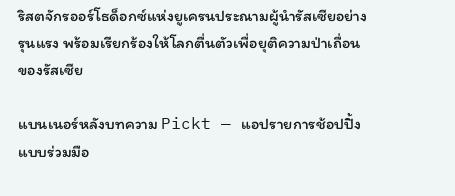ริสตจักรออร์โธด็อกซ์แห่งยูเครนประณามผู้นำรัสเซียอย่างรุนแรง พร้อมเรียกร้องให้โลกตื่นตัวเพื่อยุติความป่าเถื่อนของรัสเซีย

แบนเนอร์หลังบทความ Pickt — แอปรายการช้อปปิ้งแบบร่วมมือ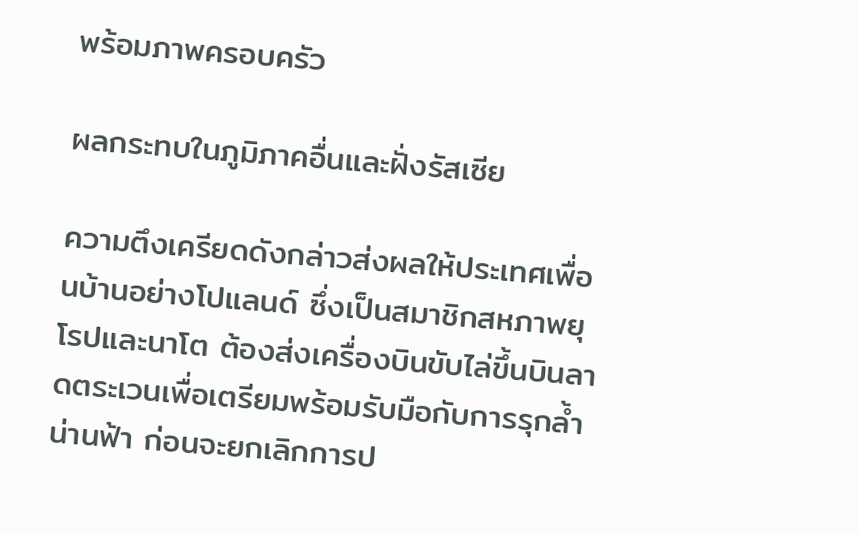พร้อมภาพครอบครัว

ผลกระทบในภูมิภาคอื่นและฝั่งรัสเซีย

ความตึงเครียดดังกล่าวส่งผลให้ประเทศเพื่อนบ้านอย่างโปแลนด์ ซึ่งเป็นสมาชิกสหภาพยุโรปและนาโต ต้องส่งเครื่องบินขับไล่ขึ้นบินลาดตระเวนเพื่อเตรียมพร้อมรับมือกับการรุกล้ำน่านฟ้า ก่อนจะยกเลิกการป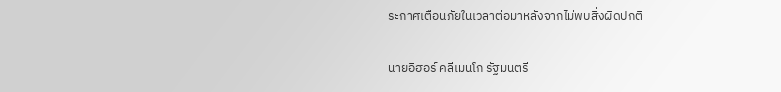ระกาศเตือนภัยในเวลาต่อมาหลังจากไม่พบสิ่งผิดปกติ

นายอิฮอร์ คลีเมนโก รัฐมนตรี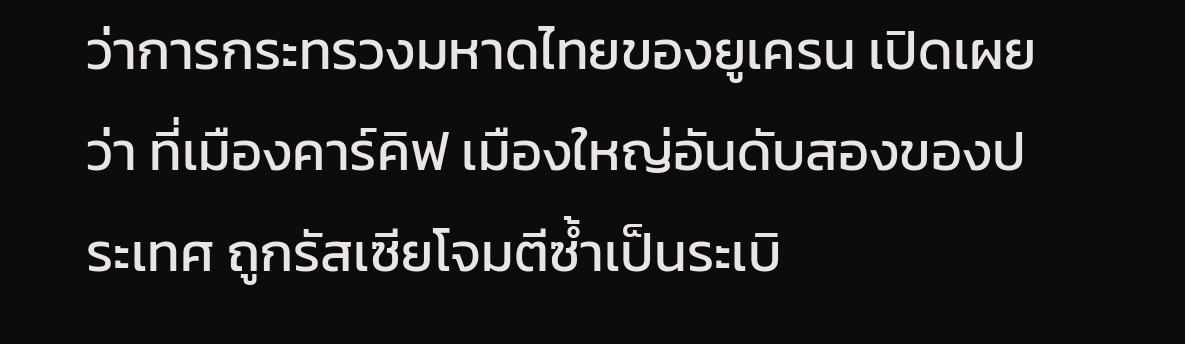ว่าการกระทรวงมหาดไทยของยูเครน เปิดเผยว่า ที่เมืองคาร์คิฟ เมืองใหญ่อันดับสองของประเทศ ถูกรัสเซียโจมตีซ้ำเป็นระเบิ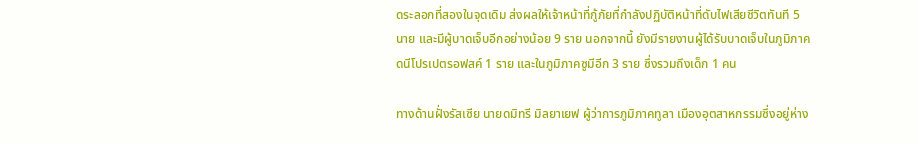ดระลอกที่สองในจุดเดิม ส่งผลให้เจ้าหน้าที่กู้ภัยที่กำลังปฏิบัติหน้าที่ดับไฟเสียชีวิตทันที 5 นาย และมีผู้บาดเจ็บอีกอย่างน้อย 9 ราย นอกจากนี้ ยังมีรายงานผู้ได้รับบาดเจ็บในภูมิภาคดนีโปรเปตรอฟสค์ 1 ราย และในภูมิภาคซูมีอีก 3 ราย ซึ่งรวมถึงเด็ก 1 คน

ทางด้านฝั่งรัสเซีย นายดมิทรี มิลยาเยฟ ผู้ว่าการภูมิภาคทูลา เมืองอุตสาหกรรมซึ่งอยู่ห่าง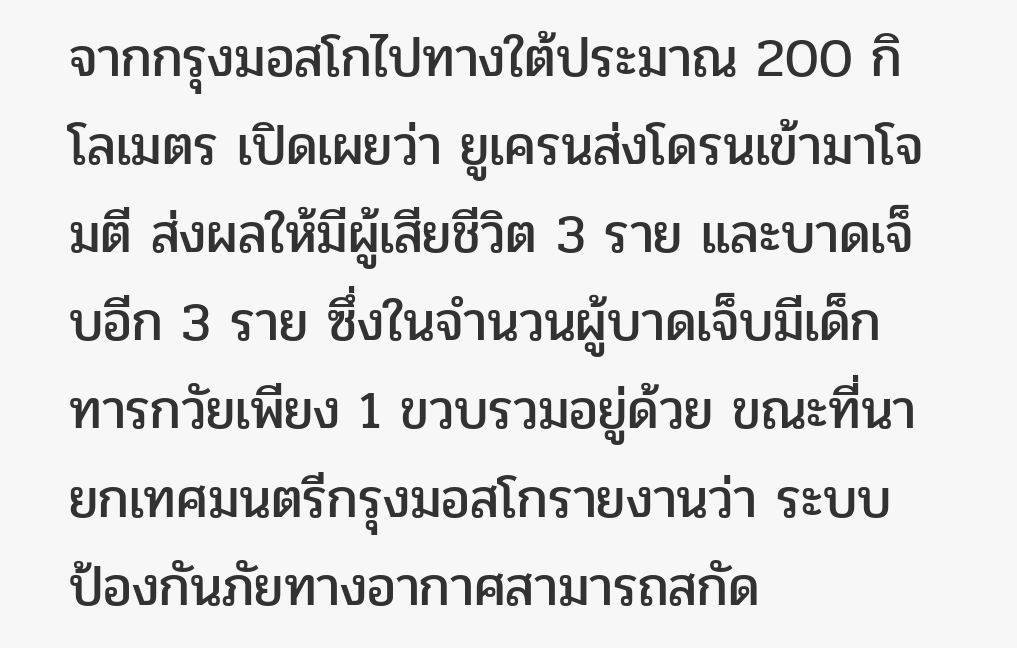จากกรุงมอสโกไปทางใต้ประมาณ 200 กิโลเมตร เปิดเผยว่า ยูเครนส่งโดรนเข้ามาโจมตี ส่งผลให้มีผู้เสียชีวิต 3 ราย และบาดเจ็บอีก 3 ราย ซึ่งในจำนวนผู้บาดเจ็บมีเด็กทารกวัยเพียง 1 ขวบรวมอยู่ด้วย ขณะที่นายกเทศมนตรีกรุงมอสโกรายงานว่า ระบบป้องกันภัยทางอากาศสามารถสกัด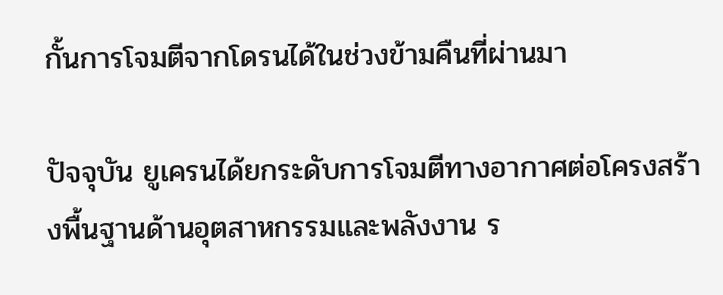กั้นการโจมตีจากโดรนได้ในช่วงข้ามคืนที่ผ่านมา

ปัจจุบัน ยูเครนได้ยกระดับการโจมตีทางอากาศต่อโครงสร้างพื้นฐานด้านอุตสาหกรรมและพลังงาน ร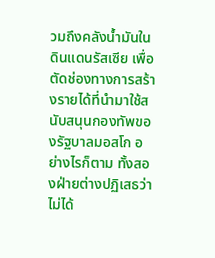วมถึงคลังน้ำมันในดินแดนรัสเซีย เพื่อตัดช่องทางการสร้างรายได้ที่นำมาใช้สนับสนุนกองทัพของรัฐบาลมอสโก อย่างไรก็ตาม ทั้งสองฝ่ายต่างปฏิเสธว่าไม่ได้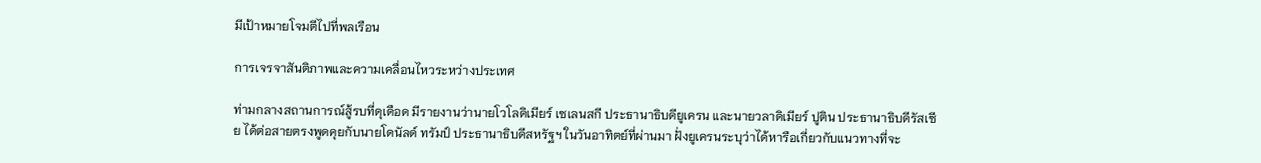มีเป้าหมายโจมตีไปที่พลเรือน

การเจรจาสันติภาพและความเคลื่อนไหวระหว่างประเทศ

ท่ามกลางสถานการณ์สู้รบที่ดุเดือด มีรายงานว่านายโวโลดิเมียร์ เซเลนสกี ประธานาธิบดียูเครน และนายวลาดิเมียร์ ปูติน ประธานาธิบดีรัสเซีย ได้ต่อสายตรงพูดคุยกับนายโดนัลด์ ทรัมป์ ประธานาธิบดีสหรัฐฯ ในวันอาทิตย์ที่ผ่านมา ฝั่งยูเครนระบุว่าได้หารือเกี่ยวกับแนวทางที่จะ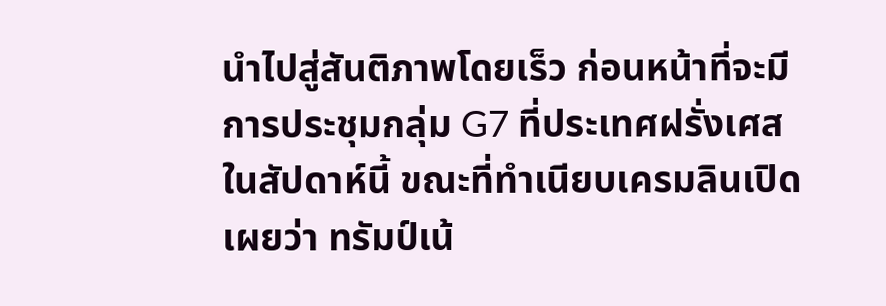นำไปสู่สันติภาพโดยเร็ว ก่อนหน้าที่จะมีการประชุมกลุ่ม G7 ที่ประเทศฝรั่งเศสในสัปดาห์นี้ ขณะที่ทำเนียบเครมลินเปิดเผยว่า ทรัมป์เน้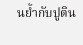นย้ำกับปูติน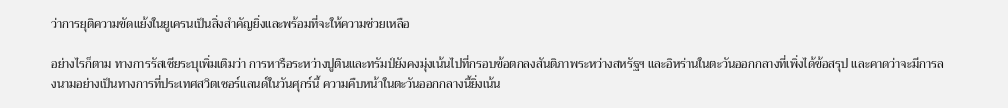ว่าการยุติความขัดแย้งในยูเครนเป็นสิ่งสำคัญยิ่งและพร้อมที่จะให้ความช่วยเหลือ

อย่างไรก็ตาม ทางการรัสเซียระบุเพิ่มเติมว่า การหารือระหว่างปูตินและทรัมป์ยังคงมุ่งเน้นไปที่กรอบข้อตกลงสันติภาพระหว่างสหรัฐฯ และอิหร่านในตะวันออกกลางที่เพิ่งได้ข้อสรุป และคาดว่าจะมีการลงนามอย่างเป็นทางการที่ประเทศสวิตเซอร์แลนด์ในวันศุกร์นี้ ความคืบหน้าในตะวันออกกลางนี้ยิ่งเน้น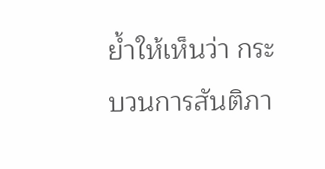ย้ำให้เห็นว่า กระบวนการสันติภา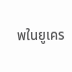พในยูเคร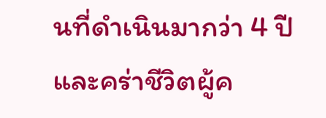นที่ดำเนินมากว่า 4 ปีและคร่าชีวิตผู้ค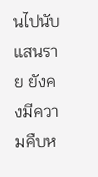นไปนับแสนราย ยังคงมีความคืบห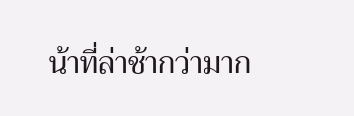น้าที่ล่าช้ากว่ามาก